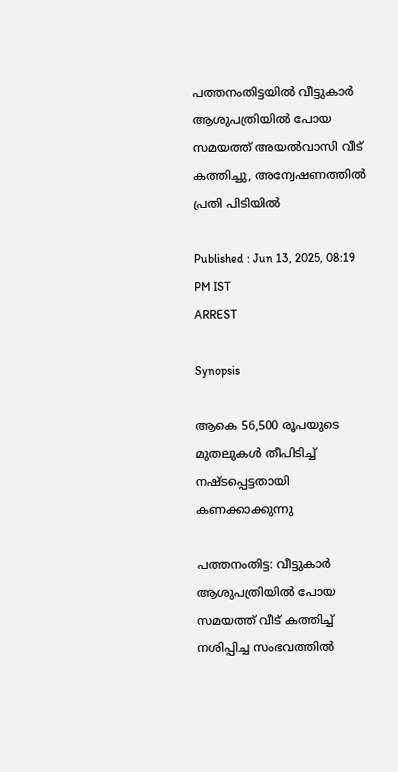പത്തനംതിട്ടയിൽ വീട്ടുകാർ ആശുപത്രിയിൽ പോയ സമയത്ത് അയൽവാസി വീട് കത്തിച്ചു, അന്വേഷണത്തിൽ പ്രതി പിടിയിൽ

Published : Jun 13, 2025, 08:19 PM IST
ARREST

Synopsis

ആകെ 56,500 രൂപയുടെ മുതലുകൾ തീപിടിച്ച് നഷ്ടപ്പെട്ടതായി കണക്കാക്കുന്നു

പത്തനംതിട്ട: വീട്ടുകാർ ആശുപത്രിയിൽ പോയ സമയത്ത് വീട് കത്തിച്ച് നശിപ്പിച്ച സംഭവത്തിൽ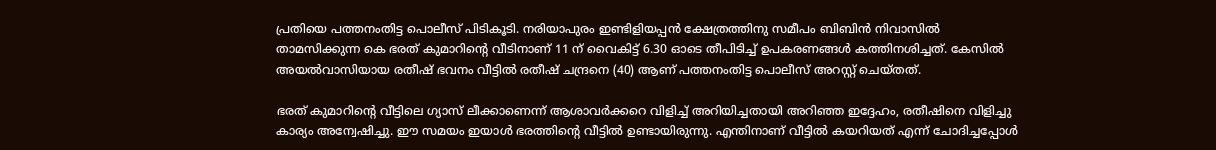പ്രതിയെ പത്തനംതിട്ട പൊലീസ് പിടികൂടി. നരിയാപുരം ഇണ്ടിളിയപ്പൻ ക്ഷേത്രത്തിനു സമീപം ബിബിൻ നിവാസിൽ താമസിക്കുന്ന കെ ഭരത് കുമാറിന്റെ വീടിനാണ് 11 ന് വൈകിട്ട് 6.30 ഓടെ തീപിടിച്ച് ഉപകരണങ്ങൾ കത്തിനശിച്ചത്. കേസിൽ അയൽവാസിയായ രതീഷ് ഭവനം വീട്ടിൽ രതീഷ് ചന്ദ്രനെ (40) ആണ് പത്തനംതിട്ട പൊലീസ് അറസ്റ്റ് ചെയ്തത്.

ഭരത് കുമാറിന്റെ വീട്ടിലെ ഗ്യാസ് ലീക്കാണെന്ന് ആശാവർക്കറെ വിളിച്ച് അറിയിച്ചതായി അറിഞ്ഞ ഇദ്ദേഹം, രതീഷിനെ വിളിച്ചു കാര്യം അന്വേഷിച്ചു. ഈ സമയം ഇയാൾ ഭരത്തിന്റെ വീട്ടിൽ ഉണ്ടായിരുന്നു. എന്തിനാണ് വീട്ടിൽ കയറിയത് എന്ന് ചോദിച്ചപ്പോൾ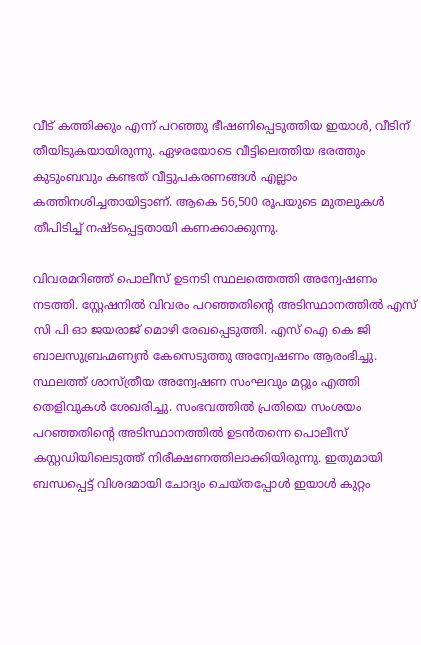വീട് കത്തിക്കും എന്ന് പറഞ്ഞു ഭീഷണിപ്പെടുത്തിയ ഇയാൾ, വീടിന് തീയിടുകയായിരുന്നു. ഏഴരയോടെ വീട്ടിലെത്തിയ ഭരത്തും കുടുംബവും കണ്ടത് വീട്ടുപകരണങ്ങൾ എല്ലാം കത്തിനശിച്ചതായിട്ടാണ്. ആകെ 56,500 രൂപയുടെ മുതലുകൾ തീപിടിച്ച് നഷ്ടപ്പെട്ടതായി കണക്കാക്കുന്നു.

വിവരമറിഞ്ഞ് പൊലീസ് ഉടനടി സ്ഥലത്തെത്തി അന്വേഷണം നടത്തി. സ്റ്റേഷനിൽ വിവരം പറഞ്ഞതിന്റെ അടിസ്ഥാനത്തിൽ എസ് സി പി ഓ ജയരാജ്‌ മൊഴി രേഖപ്പെടുത്തി. എസ് ഐ കെ ജി ബാലസുബ്രഹ്മണ്യൻ കേസെടുത്തു അന്വേഷണം ആരംഭിച്ചു. സ്ഥലത്ത് ശാസ്ത്രീയ അന്വേഷണ സംഘവും മറ്റും എത്തി തെളിവുകൾ ശേഖരിച്ചു. സംഭവത്തിൽ പ്രതിയെ സംശയം പറഞ്ഞതിന്റെ അടിസ്ഥാനത്തിൽ ഉടൻതന്നെ പൊലീസ് കസ്റ്റഡിയിലെടുത്ത് നിരീക്ഷണത്തിലാക്കിയിരുന്നു. ഇതുമായി ബന്ധപ്പെട്ട് വിശദമായി ചോദ്യം ചെയ്തപ്പോൾ ഇയാൾ കുറ്റം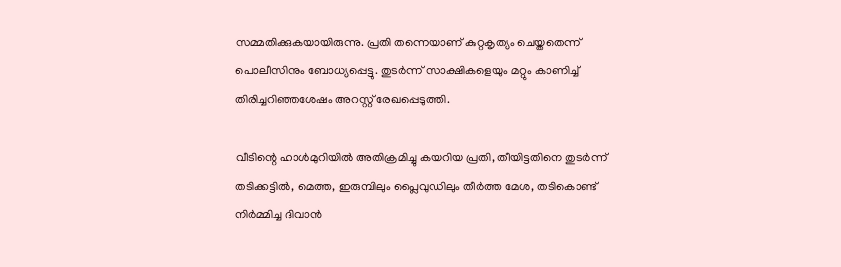സമ്മതിക്കുകയായിരുന്നു. പ്രതി തന്നെയാണ് കുറ്റകൃത്യം ചെയ്തതെന്ന് പൊലീസിനും ബോധ്യപ്പെട്ടു. തുടർന്ന് സാക്ഷികളെയും മറ്റും കാണിച്ച് തിരിച്ചറിഞ്ഞശേഷം അറസ്റ്റ് രേഖപ്പെടുത്തി.

വീടിന്റെ ഹാൾമുറിയിൽ അതിക്രമിച്ചു കയറിയ പ്രതി, തീയിട്ടതിനെ തുടർന്ന് തടിക്കട്ടിൽ, മെത്ത, ഇരുമ്പിലും പ്ലൈവുഡിലും തീർത്ത മേശ, തടികൊണ്ട് നിർമ്മിച്ച ദിവാൻ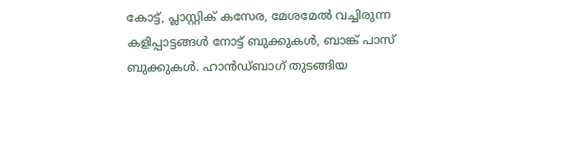കോട്ട്, പ്ലാസ്റ്റിക് കസേര, മേശമേൽ വച്ചിരുന്ന കളിപ്പാട്ടങ്ങൾ നോട്ട് ബുക്കുകൾ, ബാങ്ക് പാസ് ബുക്കുകൾ. ഹാൻഡ്ബാഗ് തുടങ്ങിയ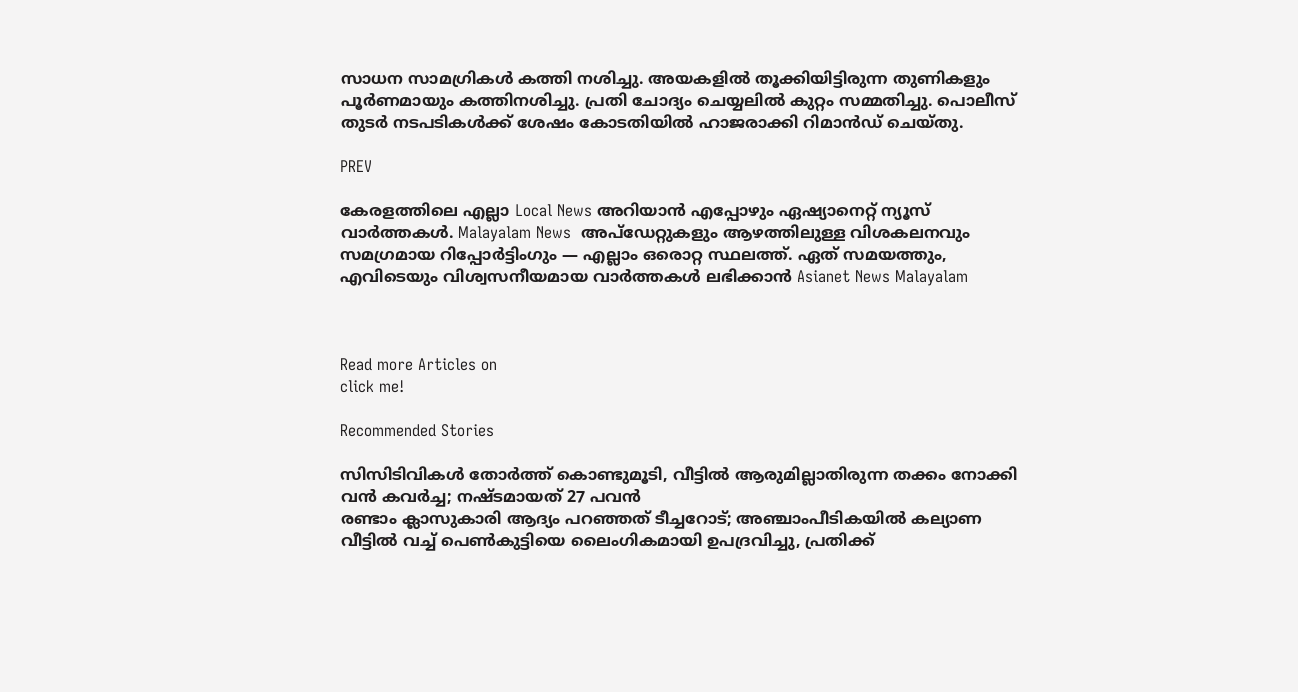സാധന സാമഗ്രികൾ കത്തി നശിച്ചു. അയകളിൽ തൂക്കിയിട്ടിരുന്ന തുണികളും പൂർണമായും കത്തിനശിച്ചു. പ്രതി ചോദ്യം ചെയ്യലിൽ കുറ്റം സമ്മതിച്ചു. പൊലീസ് തുടർ നടപടികൾക്ക് ശേഷം കോടതിയിൽ ഹാജരാക്കി റിമാൻഡ് ചെയ്തു.

PREV

കേരളത്തിലെ എല്ലാ Local News അറിയാൻ എപ്പോഴും ഏഷ്യാനെറ്റ് ന്യൂസ് വാർത്തകൾ. Malayalam News  അപ്‌ഡേറ്റുകളും ആഴത്തിലുള്ള വിശകലനവും സമഗ്രമായ റിപ്പോർട്ടിംഗും — എല്ലാം ഒരൊറ്റ സ്ഥലത്ത്. ഏത് സമയത്തും, എവിടെയും വിശ്വസനീയമായ വാർത്തകൾ ലഭിക്കാൻ Asianet News Malayalam



Read more Articles on
click me!

Recommended Stories

സിസിടിവികൾ തോർത്ത് കൊണ്ടുമൂടി, വീട്ടിൽ ആരുമില്ലാതിരുന്ന തക്കം നോക്കി വൻ കവർച്ച; നഷ്ടമായത് 27 പവൻ
രണ്ടാം ക്ലാസുകാരി ആദ്യം പറഞ്ഞത് ടീച്ചറോട്; അഞ്ചാംപീടികയിൽ കല്യാണ വീട്ടില്‍ വച്ച് പെൺകുട്ടിയെ ലൈംഗികമായി ഉപദ്രവിച്ചു, പ്രതിക്ക്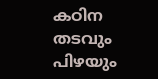കഠിന തടവും പിഴയും